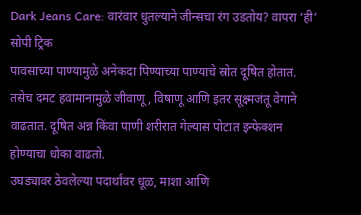Dark Jeans Care: वारंवार धुतल्याने जीन्सचा रंग उडतोय? वापरा ‘ही’ सोपी ट्रिक
पावसाच्या पाण्यामुळे अनेकदा पिण्याच्या पाण्याचे स्रोत दूषित होतात. तसेच दमट हवामानामुळे जीवाणू, विषाणू आणि इतर सूक्ष्मजंतू वेगाने वाढतात. दूषित अन्न किंवा पाणी शरीरात गेल्यास पोटात इन्फेक्शन होण्याचा धोका वाढतो.
उघड्यावर ठेवलेल्या पदार्थांवर धूळ, माशा आणि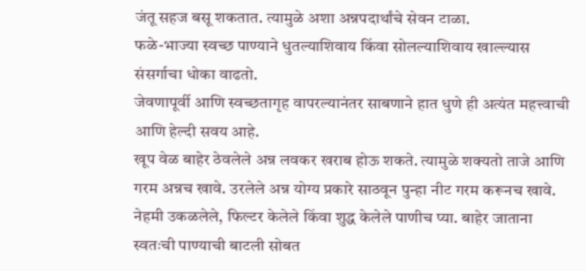जंतू सहज बसू शकतात. त्यामुळे अशा अन्नपदार्थांचे सेवन टाळा.
फळे-भाज्या स्वच्छ पाण्याने धुतल्याशिवाय किंवा सोलल्याशिवाय खाल्ल्यास संसर्गाचा धोका वाढतो.
जेवणापूर्वी आणि स्वच्छतागृह वापरल्यानंतर साबणाने हात धुणे ही अत्यंत महत्त्वाची आणि हेल्दी सवय आहे.
खूप वेळ बाहेर ठेवलेले अन्न लवकर खराब होऊ शकते. त्यामुळे शक्यतो ताजे आणि गरम अन्नच खावे. उरलेले अन्न योग्य प्रकारे साठवून पुन्हा नीट गरम करूनच खावे.
नेहमी उकळलेले, फिल्टर केलेले किंवा शुद्ध केलेले पाणीच प्या. बाहेर जाताना स्वतःची पाण्याची बाटली सोबत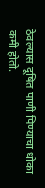ठेवल्यास दूषित पाणी पिण्याचा धोका कमी होतो.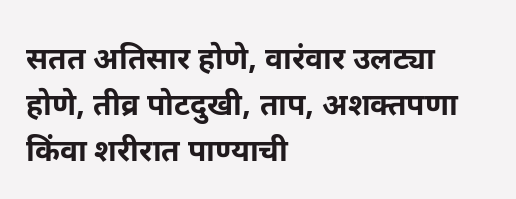सतत अतिसार होणे, वारंवार उलट्या होणे, तीव्र पोटदुखी, ताप, अशक्तपणा किंवा शरीरात पाण्याची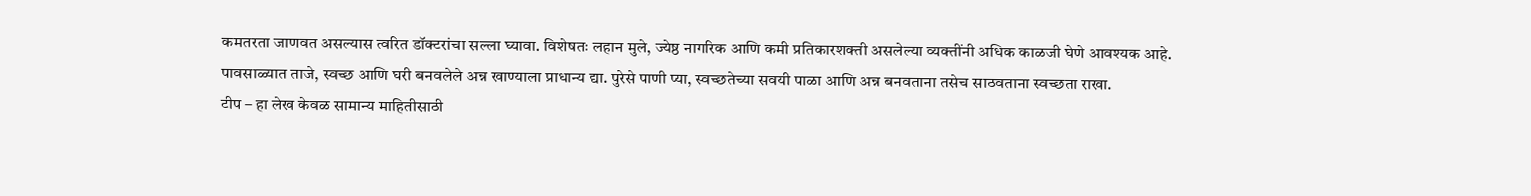कमतरता जाणवत असल्यास त्वरित डॉक्टरांचा सल्ला घ्यावा. विशेषतः लहान मुले, ज्येष्ठ नागरिक आणि कमी प्रतिकारशक्ती असलेल्या व्यक्तींनी अधिक काळजी घेणे आवश्यक आहे.
पावसाळ्यात ताजे, स्वच्छ आणि घरी बनवलेले अन्न खाण्याला प्राधान्य द्या. पुरेसे पाणी प्या, स्वच्छतेच्या सवयी पाळा आणि अन्न बनवताना तसेच साठवताना स्वच्छता राखा.
टीप – हा लेख केवळ सामान्य माहितीसाठी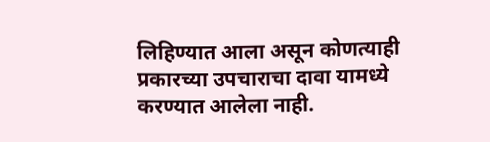लिहिण्यात आला असून कोणत्याही प्रकारच्या उपचाराचा दावा यामध्ये करण्यात आलेला नाही.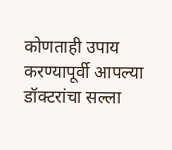कोणताही उपाय करण्यापूर्वी आपल्या डॉक्टरांचा सल्ला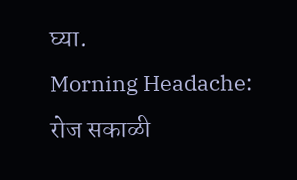घ्या.
Morning Headache: रोज सकाळी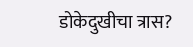डोकेदुखीचा त्रास?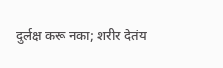दुर्लक्ष करू नका; शरीर देतंय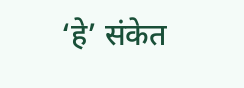‘हे’ संकेत